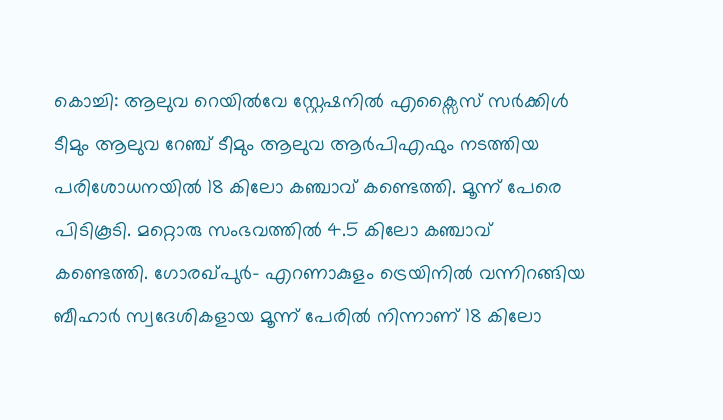കൊച്ചി: ആലുവ റെയിൽവേ സ്റ്റേഷനിൽ എക്സൈസ് സർക്കിൾ ടീമും ആലുവ റേഞ്ച് ടീമും ആലുവ ആർപിഎഫും നടത്തിയ പരിശോധനയിൽ 18 കിലോ കഞ്ചാവ് കണ്ടെത്തി. മൂന്ന് പേരെ പിടികൂടി. മറ്റൊരു സംഭവത്തിൽ 4.5 കിലോ കഞ്ചാവ് കണ്ടെത്തി. ഗോരഖ്പുർ- എറണാകുളം ട്രെയിനിൽ വന്നിറങ്ങിയ ബീഹാർ സ്വദേശികളായ മൂന്ന് പേരിൽ നിന്നാണ് 18 കിലോ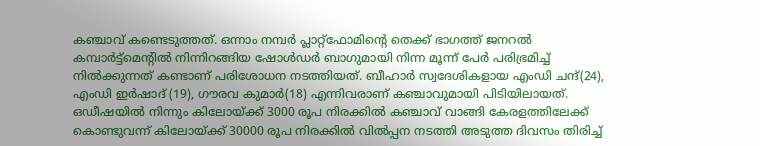കഞ്ചാവ് കണ്ടെടുത്തത്. ഒന്നാം നമ്പർ പ്ലാറ്റ്ഫോമിന്റെ തെക്ക് ഭാഗത്ത് ജനറൽ കമ്പാർട്ട്മെന്റിൽ നിന്നിറങ്ങിയ ഷോൾഡർ ബാഗുമായി നിന്ന മൂന്ന് പേർ പരിഭ്രമിച്ച് നിൽക്കുന്നത് കണ്ടാണ് പരിശോധന നടത്തിയത്. ബീഹാർ സ്വദേശികളായ എംഡി ചന്ദ്(24), എംഡി ഇർഷാദ് (19), ഗൗരവ കുമാർ(18) എന്നിവരാണ് കഞ്ചാവുമായി പിടിയിലായത്.
ഒഡീഷയിൽ നിന്നും കിലോയ്ക്ക് 3000 രൂപ നിരക്കിൽ കഞ്ചാവ് വാങ്ങി കേരളത്തിലേക്ക് കൊണ്ടുവന്ന് കിലോയ്ക്ക് 30000 രൂപ നിരക്കിൽ വിൽപ്പന നടത്തി അടുത്ത ദിവസം തിരിച്ച്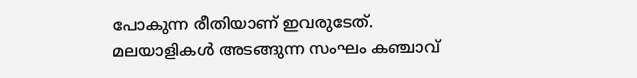പോകുന്ന രീതിയാണ് ഇവരുടേത്. മലയാളികൾ അടങ്ങുന്ന സംഘം കഞ്ചാവ്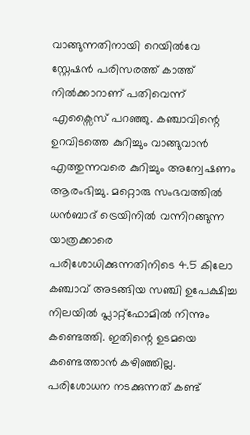വാങ്ങുന്നതിനായി റെയിൽവേ സ്റ്റേഷൻ പരിസരത്ത് കാത്ത് നിൽക്കാറാണ് പതിവെന്ന് എക്സൈസ് പറഞ്ഞു. കഞ്ചാവിന്റെ ഉറവിടത്തെ കുറിച്ചും വാങ്ങുവാൻ എത്തുന്നവരെ കുറിച്ചും അന്വേഷണം ആരംഭിച്ചു. മറ്റൊരു സംഭവത്തിൽ ധൻബാദ് ട്രെയിനിൽ വന്നിറങ്ങുന്ന യാത്രക്കാരെ പരിശോധിക്കുന്നതിനിടെ 4.5 കിലോ കഞ്ചാവ് അടങ്ങിയ സഞ്ചി ഉപേക്ഷിച്ച നിലയിൽ പ്ലാറ്റ്ഫോമിൽ നിന്നും കണ്ടെത്തി. ഇതിന്റെ ഉടമയെ കണ്ടെത്താൻ കഴിഞ്ഞില്ല. പരിശോധന നടക്കുന്നത് കണ്ട്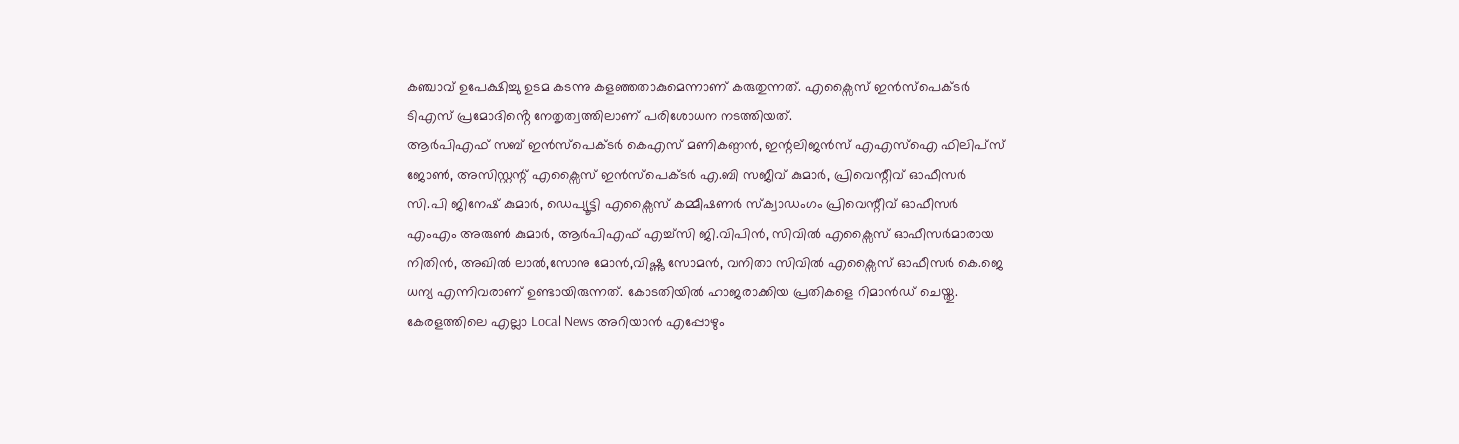കഞ്ചാവ് ഉപേക്ഷിച്ചു ഉടമ കടന്നു കളഞ്ഞതാകുമെന്നാണ് കരുതുന്നത്. എക്സൈസ് ഇൻസ്പെക്ടർ ടിഎസ് പ്രമോദിൻ്റെ നേതൃത്വത്തിലാണ് പരിശോധന നടത്തിയത്.
ആർപിഎഫ് സബ് ഇൻസ്പെക്ടർ കെഎസ് മണികണ്ഠൻ, ഇന്റലിജൻസ് എഎസ്ഐ ഫിലിപ്സ് ജോൺ, അസിസ്റ്റന്റ് എക്സൈസ് ഇൻസ്പെക്ടർ എ.ബി സജീവ് കുമാർ, പ്രിവെന്റീവ് ഓഫീസർ സി.പി ജിനേഷ് കുമാർ, ഡെപ്യൂട്ടി എക്സൈസ് കമ്മീഷണർ സ്ക്വാഡംഗം പ്രിവെന്റീവ് ഓഫീസർ എംഎം അരുൺ കുമാർ, ആർപിഎഫ് എച്ച്സി ജി.വിപിൻ, സിവിൽ എക്സൈസ് ഓഫീസർമാരായ നിതിൻ, അഖിൽ ലാൽ,സോനു മോൻ,വിഷ്ണു സോമൻ, വനിതാ സിവിൽ എക്സൈസ് ഓഫീസർ കെ.ജെ ധന്യ എന്നിവരാണ് ഉണ്ടായിരുന്നത്. കോടതിയിൽ ഹാജരാക്കിയ പ്രതികളെ റിമാൻഡ് ചെയ്തു.
കേരളത്തിലെ എല്ലാ Local News അറിയാൻ എപ്പോഴും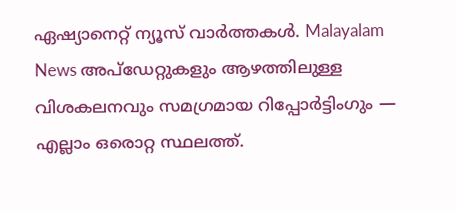ഏഷ്യാനെറ്റ് ന്യൂസ് വാർത്തകൾ. Malayalam News അപ്ഡേറ്റുകളും ആഴത്തിലുള്ള വിശകലനവും സമഗ്രമായ റിപ്പോർട്ടിംഗും — എല്ലാം ഒരൊറ്റ സ്ഥലത്ത്.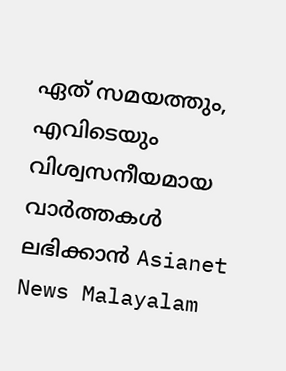ഏത് സമയത്തും, എവിടെയും വിശ്വസനീയമായ വാർത്തകൾ ലഭിക്കാൻ Asianet News Malayalam